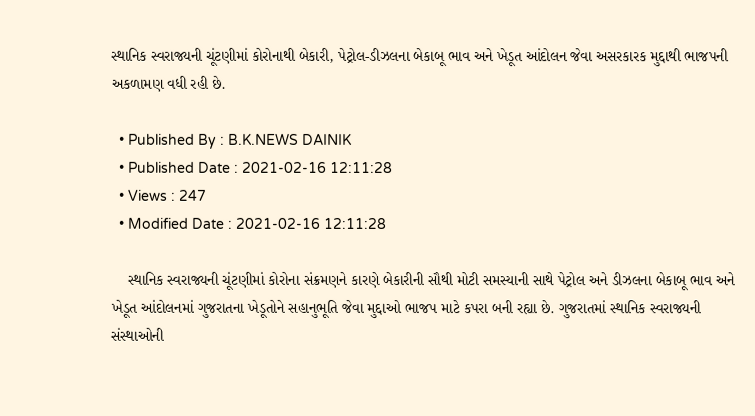સ્થાનિક સ્વરાજ્યની ચૂંટણીમાં કોરોનાથી બેકારી, પેટ્રોલ-ડીઝલના બેકાબૂ ભાવ અને ખેડૂત આંદોલન જેવા અસરકારક મુદ્દાથી ભાજપની અકળામણ વધી રહી છે.

  • Published By : B.K.NEWS DAINIK
  • Published Date : 2021-02-16 12:11:28
  • Views : 247
  • Modified Date : 2021-02-16 12:11:28

    સ્થાનિક સ્વરાજ્યની ચૂંટણીમાં કોરોના સંક્રમણને કારણે બેકારીની સૌથી મોટી સમસ્યાની સાથે પેટ્રોલ અને ડીઝલના બેકાબૂ ભાવ અને ખેડૂત આંદોલનમાં ગુજરાતના ખેડૂતોને સહાનુભૂતિ જેવા મુદ્દાઓ ભાજપ માટે કપરા બની રહ્યા છે. ગુજરાતમાં સ્થાનિક સ્વરાજ્યની સંસ્થાઓની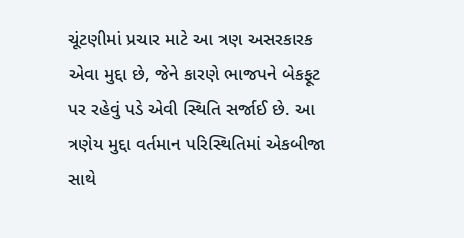ચૂંટણીમાં પ્રચાર માટે આ ત્રણ અસરકારક એવા મુદ્દા છે, જેને કારણે ભાજપને બેકફૂટ પર રહેવું પડે એવી સ્થિતિ સર્જાઈ છે. આ ત્રણેય મુદ્દા વર્તમાન પરિસ્થિતિમાં એકબીજા સાથે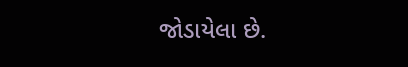જોડાયેલા છે.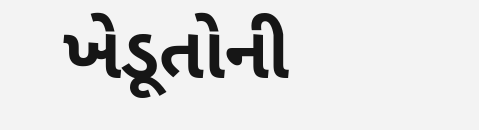ખેડૂતોની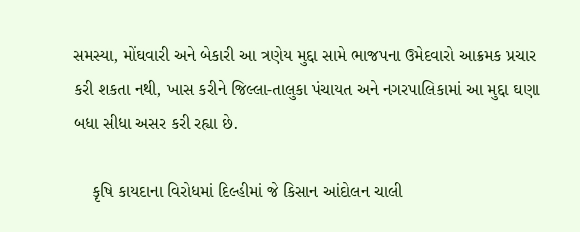સમસ્યા, મોંઘવારી અને બેકારી આ ત્રણેય મુદ્દા સામે ભાજપના ઉમેદવારો આક્રમક પ્રચાર કરી શકતા નથી, ખાસ કરીને જિલ્લા-તાલુકા પંચાયત અને નગરપાલિકામાં આ મુદ્દા ઘણા બધા સીધા અસર કરી રહ્યા છે.

    કૃષિ કાયદાના વિરોધમાં દિલ્હીમાં જે કિસાન આંદોલન ચાલી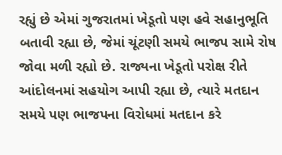રહ્યું છે એમાં ગુજરાતમાં ખેડૂતો પણ હવે સહાનુભૂતિ બતાવી રહ્યા છે, જેમાં ચૂંટણી સમયે ભાજપ સામે રોષ જોવા મળી રહ્યો છે. રાજ્યના ખેડૂતો પરોક્ષ રીતે આંદોલનમાં સહયોગ આપી રહ્યા છે, ત્યારે મતદાન સમયે પણ ભાજપના વિરોધમાં મતદાન કરે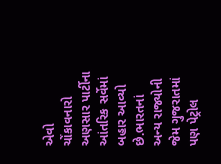એવો ચોંકાવનારો અણસાર પાર્ટીના આંતરિક સર્વેમાં બહાર આવ્યો છે.ભારતનાં અન્ય રાજ્યોની જેમ ગુજરાતમાં પણ પેટ્રોલ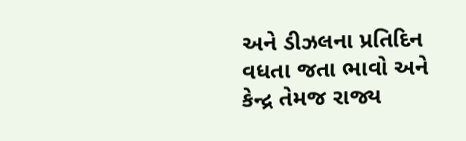અને ડીઝલના પ્રતિદિન વધતા જતા ભાવો અને કેન્દ્ર તેમજ રાજ્ય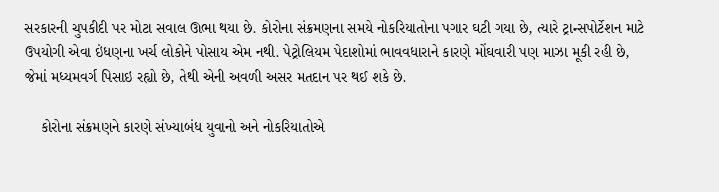સરકારની ચુપકીદી પર મોટા સવાલ ઊભા થયા છે. કોરોના સંક્રમણના સમયે નોકરિયાતોના પગાર ઘટી ગયા છે, ત્યારે ટ્રાન્સપોર્ટેશન માટે ઉપયોગી એવા ઇંધણના ખર્ચ લોકોને પોસાય એમ નથી. પેટ્રોલિયમ પેદાશોમાં ભાવવધારાને કારણે મોંઘવારી પણ માઝા મૂકી રહી છે, જેમાં મધ્યમવર્ગ પિસાઇ રહ્યો છે, તેથી એની અવળી અસર મતદાન પર થઈ શકે છે.

    કોરોના સંક્રમણને કારણે સંખ્યાબંધ યુવાનો અને નોકરિયાતોએ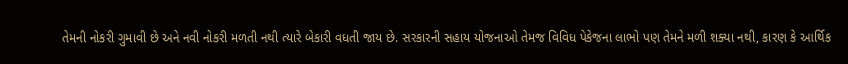તેમની નોકરી ગુમાવી છે અને નવી નોકરી મળતી નથી ત્યારે બેકારી વધતી જાય છે. સરકારની સહાય યોજનાઓ તેમજ વિવિધ પેકેજના લાભો પણ તેમને મળી શક્યા નથી, કારણ કે આર્થિક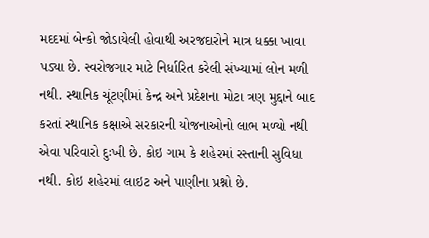મદદમાં બેન્કો જોડાયેલી હોવાથી અરજદારોને માત્ર ધક્કા ખાવા પડ્યા છે. સ્વરોજગાર માટે નિર્ધારિત કરેલી સંખ્યામાં લોન મળી નથી. સ્થાનિક ચૂંટણીમાં કેન્દ્ર અને પ્રદેશના મોટા ત્રણ મુદ્દાને બાદ કરતાં સ્થાનિક કક્ષાએ સરકારની યોજનાઓનો લાભ મળ્યો નથી એવા પરિવારો દુઃખી છે. કોઇ ગામ કે શહેરમાં રસ્તાની સુવિધા નથી. કોઇ શહેરમાં લાઇટ અને પાણીના પ્રશ્નો છે.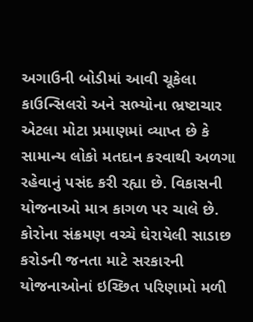અગાઉની બોડીમાં આવી ચૂકેલા કાઉન્સિલરો અને સભ્યોના ભ્રષ્ટાચાર એટલા મોટા પ્રમાણમાં વ્યાપ્ત છે કે સામાન્ય લોકો મતદાન કરવાથી અળગા રહેવાનું પસંદ કરી રહ્યા છે. વિકાસની યોજનાઓ માત્ર કાગળ પર ચાલે છે. કોરોના સંક્રમણ વચ્ચે ઘેરાયેલી સાડાછ કરોડની જનતા માટે સરકારની યોજનાઓનાં ઇચ્છિત પરિણામો મળી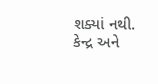શક્યાં નથી. કેન્દ્ર અને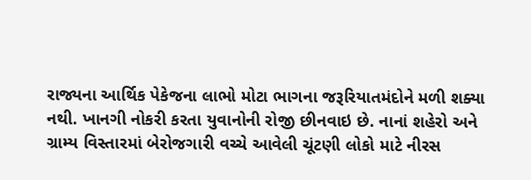રાજ્યના આર્થિક પેકેજના લાભો મોટા ભાગના જરૂરિયાતમંદોને મળી શક્યા નથી. ખાનગી નોકરી કરતા યુવાનોની રોજી છીનવાઇ છે. નાનાં શહેરો અને ગ્રામ્ય વિસ્તારમાં બેરોજગારી વચ્ચે આવેલી ચૂંટણી લોકો માટે નીરસ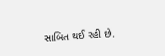સાબિત થઈ રહી છે.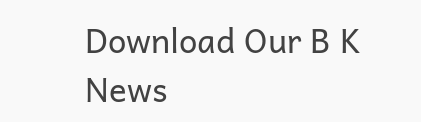Download Our B K News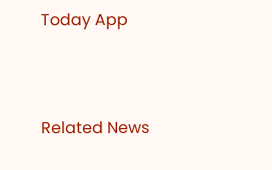Today App



Related News